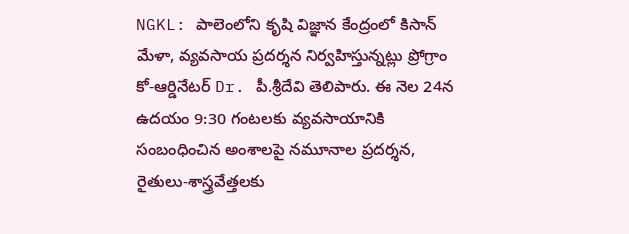NGKL: పాలెంలోని కృషి విజ్ఞాన కేంద్రంలో కిసాన్ మేళా, వ్యవసాయ ప్రదర్శన నిర్వహిస్తున్నట్లు ప్రోగ్రాం కో-ఆర్డినేటర్ Dr. పీ.శ్రీదేవి తెలిపారు. ఈ నెల 24న ఉదయం 9:30 గంటలకు వ్యవసాయానికి సంబంధించిన అంశాలపై నమూనాల ప్రదర్శన, రైతులు-శాస్త్రవేత్తలకు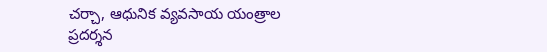చర్చా, ఆధునిక వ్యవసాయ యంత్రాల ప్రదర్శన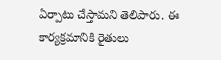ఏర్పాటు చేస్తామని తెలిపారు. ఈ కార్యక్రమానికి రైతులు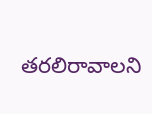తరలిరావాలని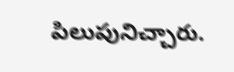పిలుపునిచ్చారు.